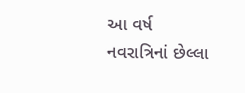આ વર્ષ નવરાત્રિનાં છેલ્લા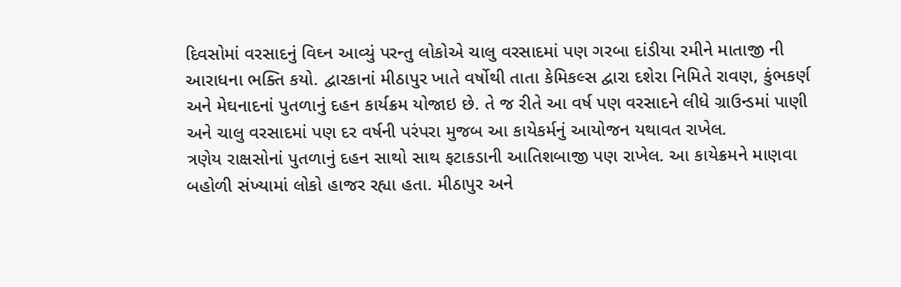દિવસોમાં વરસાદનું વિઘ્ન આવ્યું પરન્તુ લોકોએ ચાલુ વરસાદમાં પણ ગરબા દાંડીયા રમીને માતાજી ની આરાધના ભક્તિ કયો. દ્વારકાનાં મીઠાપુર ખાતે વર્ષોથી તાતા કેમિકલ્સ દ્વારા દશેરા નિમિતે રાવણ, કુંભકર્ણ અને મેઘનાદનાં પુતળાનું દહન કાર્યક્રમ યોજાઇ છે. તે જ રીતે આ વર્ષ પણ વરસાદને લીધે ગ્રાઉન્ડમાં પાણી અને ચાલુ વરસાદમાં પણ દર વર્ષની પરંપરા મુજબ આ કાયેકર્મનું આયોજન યથાવત રાખેલ.
ત્રણેય રાક્ષસોનાં પુતળાનું દહન સાથો સાથ ફટાકડાની આતિશબાજી પણ રાખેલ. આ કાયેક્રમને માણવા બહોળી સંખ્યામાં લોકો હાજર રહ્યા હતા. મીઠાપુર અને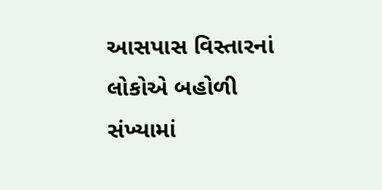આસપાસ વિસ્તારનાં લોકોએ બહોળી સંખ્યામાં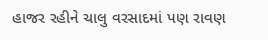હાજર રહીને ચાલુ વરસાદમાં પણ રાવણ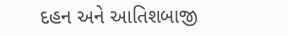દહન અને આતિશબાજી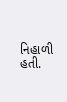નિહાળી હતી.